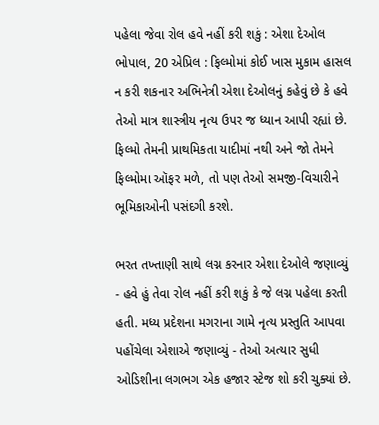પહેલા જેવા રોલ હવે નહીં કરી શકું : એશા દેઓલ
ભોપાલ, 20 એપ્રિલ : ફિલ્મોમાં કોઈ ખાસ મુકામ હાસલ ન કરી શકનાર અભિનેત્રી એશા દેઓલનું કહેવું છે કે હવે તેઓ માત્ર શાસ્ત્રીય નૃત્ય ઉપર જ ધ્યાન આપી રહ્યાં છે. ફિલ્મો તેમની પ્રાથમિકતા યાદીમાં નથી અને જો તેમને ફિલ્મોમા ઑફર મળે, તો પણ તેઓ સમજી-વિચારીને ભૂમિકાઓની પસંદગી કરશે.

ભરત તખ્તાણી સાથે લગ્ન કરનાર એશા દેઓલે જણાવ્યું - હવે હું તેવા રોલ નહીં કરી શકું કે જે લગ્ન પહેલા કરતી હતી. મધ્ય પ્રદેશના મગરાના ગામે નૃત્ય પ્રસ્તુતિ આપવા પહોંચેલા એશાએ જણાવ્યું - તેઓ અત્યાર સુધી ઓડિશીના લગભગ એક હજાર સ્ટેજ શો કરી ચુક્યાં છે.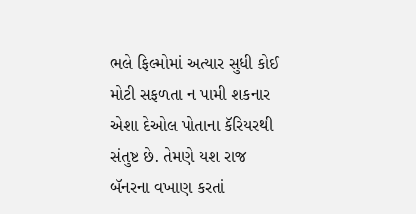ભલે ફિલ્મોમાં અત્યાર સુધી કોઈ મોટી સફળતા ન પામી શકનાર એશા દેઓલ પોતાના કૅરિયરથી સંતુષ્ટ છે. તેમણે યશ રાજ બૅનરના વખાણ કરતાં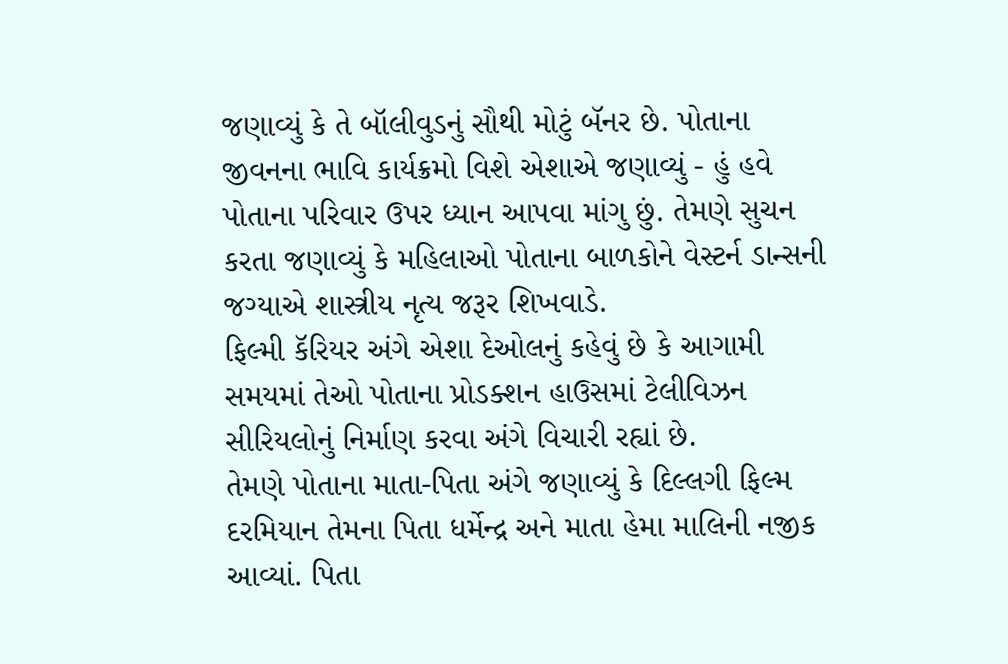જણાવ્યું કે તે બૉલીવુડનું સૌથી મોટું બૅનર છે. પોતાના જીવનના ભાવિ કાર્યક્રમો વિશે એશાએ જણાવ્યું - હું હવે પોતાના પરિવાર ઉપર ધ્યાન આપવા માંગુ છું. તેમણે સુચન કરતા જણાવ્યું કે મહિલાઓ પોતાના બાળકોને વેસ્ટર્ન ડાન્સની જગ્યાએ શાસ્ત્રીય નૃત્ય જરૂર શિખવાડે.
ફિલ્મી કૅરિયર અંગે એશા દેઓલનું કહેવું છે કે આગામી સમયમાં તેઓ પોતાના પ્રોડક્શન હાઉસમાં ટેલીવિઝન સીરિયલોનું નિર્માણ કરવા અંગે વિચારી રહ્યાં છે.
તેમણે પોતાના માતા-પિતા અંગે જણાવ્યું કે દિલ્લગી ફિલ્મ દરમિયાન તેમના પિતા ધર્મેન્દ્ર અને માતા હેમા માલિની નજીક આવ્યાં. પિતા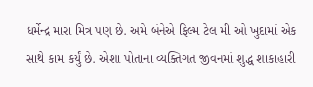ધર્મેન્દ્ર મારા મિત્ર પણ છે. અમે બંનેએ ફિલ્મ ટેલ મી ઓ ખુદામાં એક સાથે કામ કર્યું છે. એશા પોતાના વ્યક્તિગત જીવનમાં શુદ્ધ શાકાહારી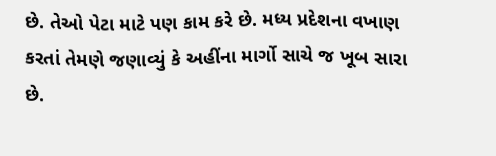છે. તેઓ પેટા માટે પણ કામ કરે છે. મધ્ય પ્રદેશના વખાણ કરતાં તેમણે જણાવ્યું કે અહીંના માર્ગો સાચે જ ખૂબ સારા છે.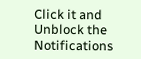Click it and Unblock the Notifications